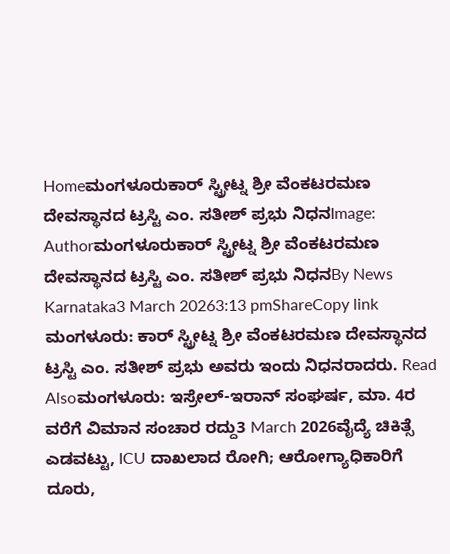Homeಮಂಗಳೂರುಕಾರ್ ಸ್ಟ್ರೀಟ್ನ ಶ್ರೀ ವೆಂಕಟರಮಣ ದೇವಸ್ಥಾನದ ಟ್ರಸ್ಟಿ ಎಂ. ಸತೀಶ್ ಪ್ರಭು ನಿಧನImage: Authorಮಂಗಳೂರುಕಾರ್ ಸ್ಟ್ರೀಟ್ನ ಶ್ರೀ ವೆಂಕಟರಮಣ ದೇವಸ್ಥಾನದ ಟ್ರಸ್ಟಿ ಎಂ. ಸತೀಶ್ ಪ್ರಭು ನಿಧನBy News Karnataka3 March 20263:13 pmShareCopy link ಮಂಗಳೂರು: ಕಾರ್ ಸ್ಟ್ರೀಟ್ನ ಶ್ರೀ ವೆಂಕಟರಮಣ ದೇವಸ್ಥಾನದ ಟ್ರಸ್ಟಿ ಎಂ. ಸತೀಶ್ ಪ್ರಭು ಅವರು ಇಂದು ನಿಧನರಾದರು. Read Alsoಮಂಗಳೂರು: ಇಸ್ರೇಲ್-ಇರಾನ್ ಸಂಘರ್ಷ, ಮಾ. 4ರ ವರೆಗೆ ವಿಮಾನ ಸಂಚಾರ ರದ್ದು3 March 2026ವೈದ್ಯೆ ಚಿಕಿತ್ಸೆ ಎಡವಟ್ಟು, ICU ದಾಖಲಾದ ರೋಗಿ; ಆರೋಗ್ಯಾಧಿಕಾರಿಗೆ ದೂರು,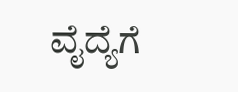ವೈದ್ಯೆಗೆ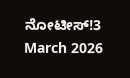ನೋಟೀಸ್!3 March 2026